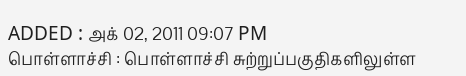ADDED : அக் 02, 2011 09:07 PM
பொள்ளாச்சி : பொள்ளாச்சி சுற்றுப்பகுதிகளிலுள்ள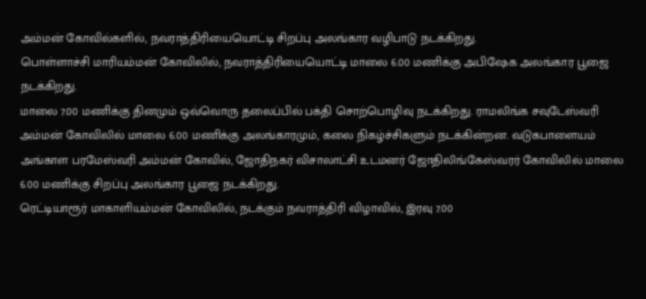அம்மன் கோவில்களில், நவராத்திரியையொட்டி சிறப்பு அலங்கார வழிபாடு நடக்கிறது.
பொள்ளாச்சி மாரியம்மன் கோவிலில், நவராத்திரியையொட்டி மாலை 6.00 மணிக்கு அபிஷேக அலங்கார பூஜை நடக்கிறது.
மாலை 7.00 மணிக்கு தினமும் ஒவ்வொரு தலைப்பில் பக்தி சொற்பொழிவு நடக்கிறது. ராமலிங்க சவுடேஸ்வரி அம்மன் கோவிலில் மாலை 6.00 மணிக்கு அலங்காரமும், கலை நிகழ்ச்சிகளும் நடக்கின்றன. வடுகபாளையம் அங்காள பரமேஸ்வரி அம்மன் கோவில், ஜோதிநகர் விசாலாட்சி உடமனர் ஜோதிலிங்கேஸ்வரர் கோவிலில் மாலை 6.00 மணிக்கு சிறப்பு அலங்கார பூஜை நடக்கிறது.
ரெட்டியாரூர் மாகாளியம்மன் கோவிலில், நடக்கும் நவராத்திரி விழாவில், இரவு 7.00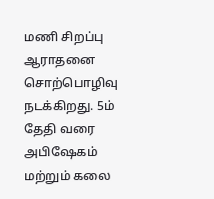மணி சிறப்பு ஆராதனை சொற்பொழிவு நடக்கிறது. 5ம் தேதி வரை அபிஷேகம் மற்றும் கலை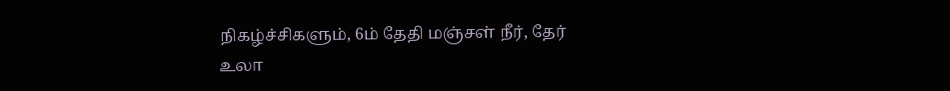நிகழ்ச்சிகளும், 6ம் தேதி மஞ்சள் நீர், தேர் உலா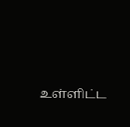உள்ளிட்ட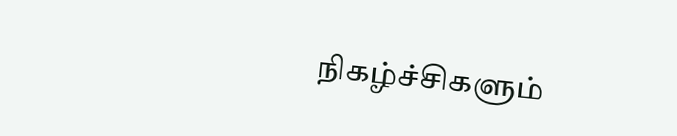நிகழ்ச்சிகளும்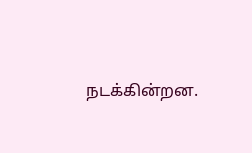நடக்கின்றன.